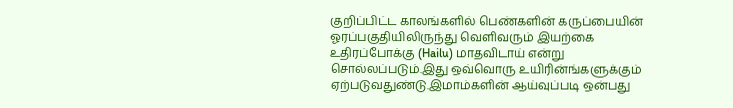குறிப்பிட்ட காலங்களில் பெண்களின் கருப்பையின் ஓரப்பகுதியிலிருந்து வெளிவரும் இயற்கை உதிரப்போக்கு (Hailu) மாதவிடாய் என்று சொல்லப்படும்.இது ஒவ்வொரு உயிரின்ங்களுக்கும் ஏற்படுவதுண்டு.இமாம்களின் ஆய்வுப்படி ஒன்பது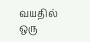வயதில் ஒரு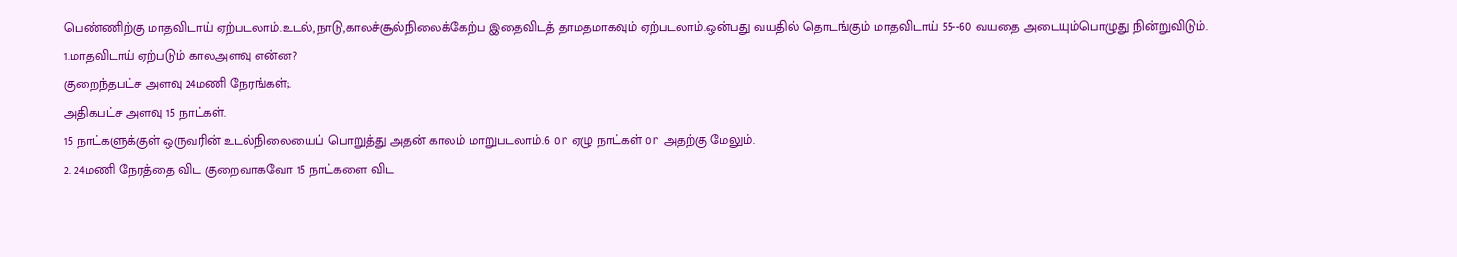பெண்ணிற்கு மாதவிடாய் ஏற்படலாம்.உடல்,நாடு,காலச்சூல்நிலைக்கேற்ப இதைவிடத் தாமதமாகவும் ஏற்படலாம்.ஒன்பது வயதில் தொடங்கும் மாதவிடாய் 55--60 வயதை அடையும்பொழுது நின்றுவிடும்.
1.மாதவிடாய் ஏற்படும் காலஅளவு என்ன?
குறைந்தபட்ச அளவு 24மணி நேரங்கள்;.
அதிகபட்ச அளவு 15 நாட்கள்.
15 நாட்களுக்குள் ஒருவரின் உடல்நிலையைப் பொறுத்து அதன் காலம் மாறுபடலாம்.6 or ஏழு நாட்கள் or அதற்கு மேலும்.
2. 24மணி நேரத்தை விட குறைவாகவோ 15 நாட்களை விட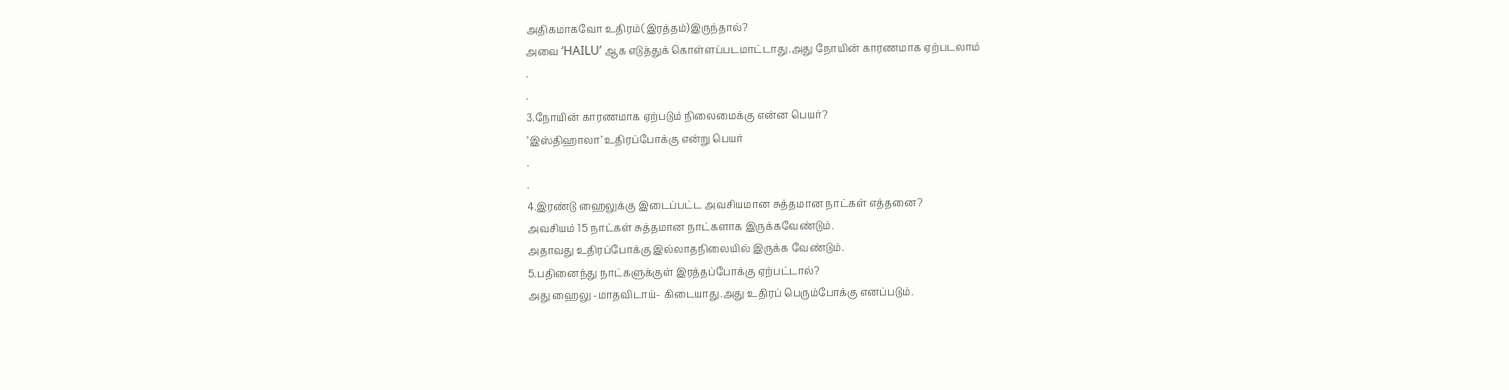அதிகமாகவோ உதிரம்(இரத்தம்)இருந்தால்?
அவை ‘HAILU’ ஆக எடுத்துக் கொள்ளப்படமாட்டாது.அது நோயின் காரணமாக ஏற்படலாம்
.
.
3.நோயின் காரணமாக ஏற்படும் நிலைமைக்கு என்ன பெயர்?
’இஸ்திஹாலா’ உதிரப்போக்கு என்று பெயர்
.
.
4.இரண்டு ஹைலுக்கு இடைப்பட்ட அவசியமான சுத்தமான நாட்கள் எத்தனை?
அவசியம் 15 நாட்கள் சுத்தமான நாட்களாக இருக்கவேண்டும்.
அதாவது உதிரப்போக்கு இல்லாதநிலையில் இருக்க வேண்டும்.
5.பதினைந்து நாட்களுக்குள் இரத்தப்போக்கு ஏற்பட்டால்?
அது ஹைலு -மாதவிடாய்- கிடையாது.அது உதிரப் பெரும்போக்கு எனப்படும்.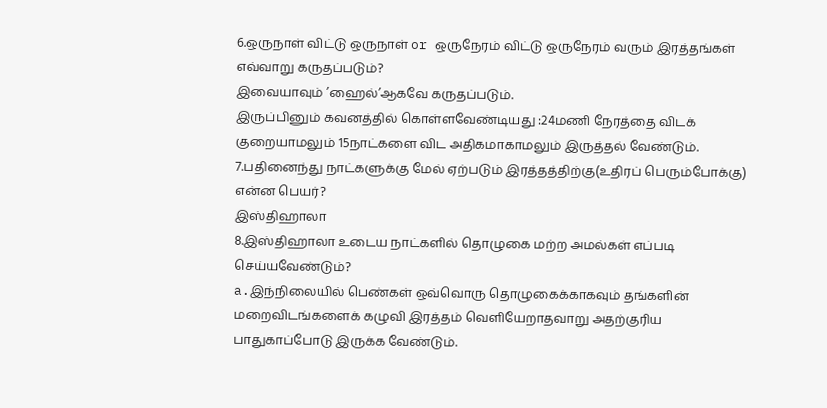6.ஒருநாள் விட்டு ஒருநாள் or ஒருநேரம் விட்டு ஒருநேரம் வரும் இரத்தங்கள் எவ்வாறு கருதப்படும்?
இவையாவும் ’ஹைல்’ஆகவே கருதப்படும்.
இருப்பினும் கவனத்தில் கொள்ளவேண்டியது :24மணி நேரத்தை விடக் குறையாமலும் 15நாட்களை விட அதிகமாகாமலும் இருத்தல் வேண்டும்.
7.பதினைந்து நாட்களுக்கு மேல் ஏற்படும் இரத்தத்திற்கு(உதிரப் பெரும்போக்கு) என்ன பெயர்?
இஸ்திஹாலா
8.இஸ்திஹாலா உடைய நாட்களில் தொழுகை மற்ற அமல்கள் எப்படி செய்யவேண்டும்?
a.இந்நிலையில் பெண்கள் ஒவ்வொரு தொழுகைக்காகவும் தங்களின் மறைவிடங்களைக் கழுவி இரத்தம் வெளியேறாதவாறு அதற்குரிய பாதுகாப்போடு இருக்க வேண்டும்.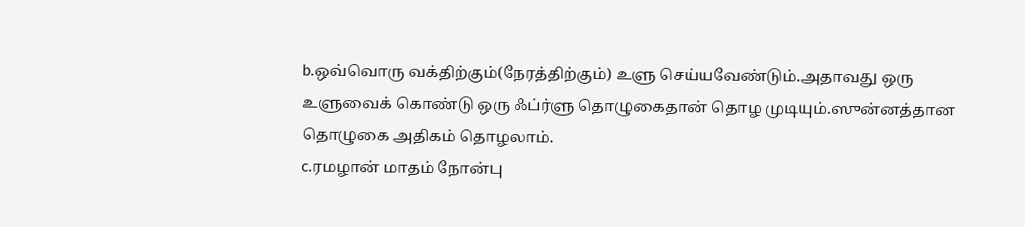b.ஒவ்வொரு வக்திற்கும்(நேரத்திற்கும்) உளு செய்யவேண்டும்.அதாவது ஒரு உளுவைக் கொண்டு ஒரு ஃப்ர்ளு தொழுகைதான் தொழ முடியும்.ஸுன்னத்தான தொழுகை அதிகம் தொழலாம்.
c.ரமழான் மாதம் நோன்பு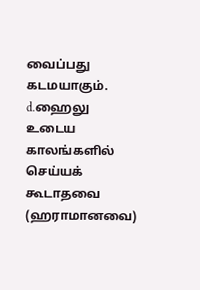வைப்பது கடமயாகும்.
d.ஹைலு உடைய காலங்களில் செய்யக் கூடாதவை (ஹராமானவை)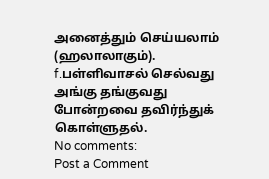அனைத்தும் செய்யலாம் (ஹலாலாகும்).
f.பள்ளிவாசல் செல்வது அங்கு தங்குவது போன்றவை தவிர்ந்துக் கொள்ளுதல்.
No comments:
Post a Comment